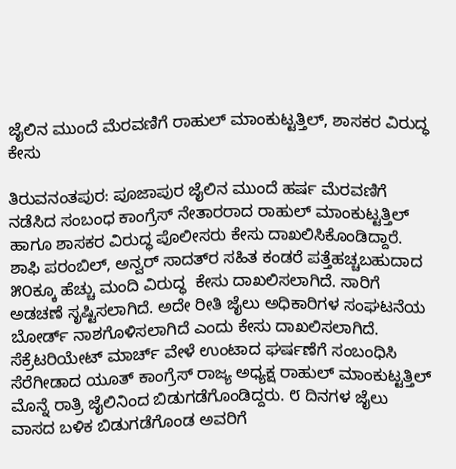ಜೈಲಿನ ಮುಂದೆ ಮೆರವಣಿಗೆ ರಾಹುಲ್ ಮಾಂಕುಟ್ಟತ್ತಿಲ್, ಶಾಸಕರ ವಿರುದ್ಧ ಕೇಸು

ತಿರುವನಂತಪುರ: ಪೂಜಾಪುರ ಜೈಲಿನ ಮುಂದೆ ಹರ್ಷ ಮೆರವಣಿಗೆ ನಡೆಸಿದ ಸಂಬಂಧ ಕಾಂಗ್ರೆಸ್ ನೇತಾರರಾದ ರಾಹುಲ್ ಮಾಂಕುಟ್ಟತ್ತಿಲ್ ಹಾಗೂ ಶಾಸಕರ ವಿರುದ್ಧ ಪೊಲೀಸರು ಕೇಸು ದಾಖಲಿಸಿಕೊಂಡಿದ್ದಾರೆ. ಶಾಫಿ ಪರಂಬಿಲ್, ಅನ್ವರ್ ಸಾದತ್‌ರ ಸಹಿತ ಕಂಡರೆ ಪತ್ತೆಹಚ್ಚಬಹುದಾದ ೫೦ಕ್ಕೂ ಹೆಚ್ಚು ಮಂದಿ ವಿರುದ್ಧ  ಕೇಸು ದಾಖಲಿಸಲಾಗಿದೆ. ಸಾರಿಗೆ ಅಡಚಣೆ ಸೃಷ್ಟಿಸಲಾಗಿದೆ. ಅದೇ ರೀತಿ ಜೈಲು ಅಧಿಕಾರಿಗಳ ಸಂಘಟನೆಯ ಬೋರ್ಡ್ ನಾಶಗೊಳಿಸಲಾಗಿದೆ ಎಂದು ಕೇಸು ದಾಖಲಿಸಲಾಗಿದೆ. ಸೆಕ್ರೆಟರಿಯೇಟ್ ಮಾರ್ಚ್ ವೇಳೆ ಉಂಟಾದ ಘರ್ಷಣೆಗೆ ಸಂಬಂಧಿಸಿ ಸೆರೆಗೀಡಾದ ಯೂತ್ ಕಾಂಗ್ರೆಸ್ ರಾಜ್ಯ ಅಧ್ಯಕ್ಷ ರಾಹುಲ್ ಮಾಂಕುಟ್ಟತ್ತಿಲ್ ಮೊನ್ನೆ ರಾತ್ರಿ ಜೈಲಿನಿಂದ ಬಿಡುಗಡೆಗೊಂಡಿದ್ದರು. ೮ ದಿನಗಳ ಜೈಲು ವಾಸದ ಬಳಿಕ ಬಿಡುಗಡೆಗೊಂಡ ಅವರಿಗೆ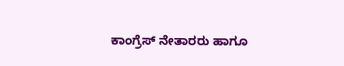ಕಾಂಗ್ರೆಸ್ ನೇತಾರರು ಹಾಗೂ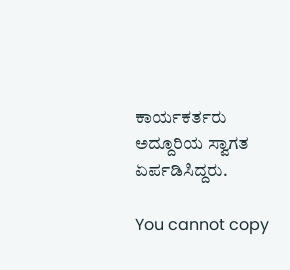ಕಾರ್ಯಕರ್ತರು ಅದ್ದೂರಿಯ ಸ್ವಾಗತ ಏರ್ಪಡಿಸಿದ್ದರು.

You cannot copy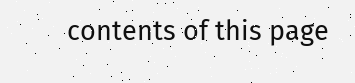contents of this page